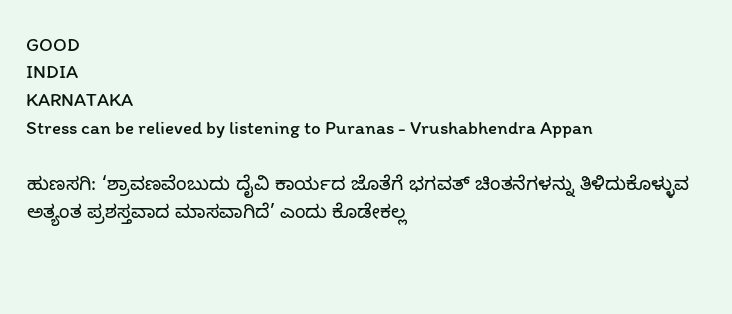GOOD
INDIA
KARNATAKA
Stress can be relieved by listening to Puranas - Vrushabhendra Appan

ಹುಣಸಗಿ: ‘ಶ್ರಾವಣವೆಂಬುದು ದೈವಿ ಕಾರ್ಯದ ಜೊತೆಗೆ ಭಗವತ್ ಚಿಂತನೆಗಳನ್ನು ತಿಳಿದುಕೊಳ್ಳುವ ಅತ್ಯಂತ ಪ್ರಶಸ್ತವಾದ ಮಾಸವಾಗಿದೆ’ ಎಂದು ಕೊಡೇಕಲ್ಲ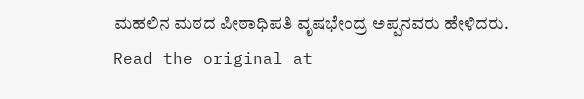ಮಹಲಿನ ಮಠದ ಪೀಠಾಧಿಪತಿ ವೃಷಭೇಂದ್ರ ಅಪ್ಪನವರು ಹೇಳಿದರು.
Read the original at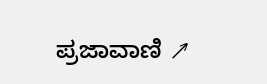ಪ್ರಜಾವಾಣಿ ↗